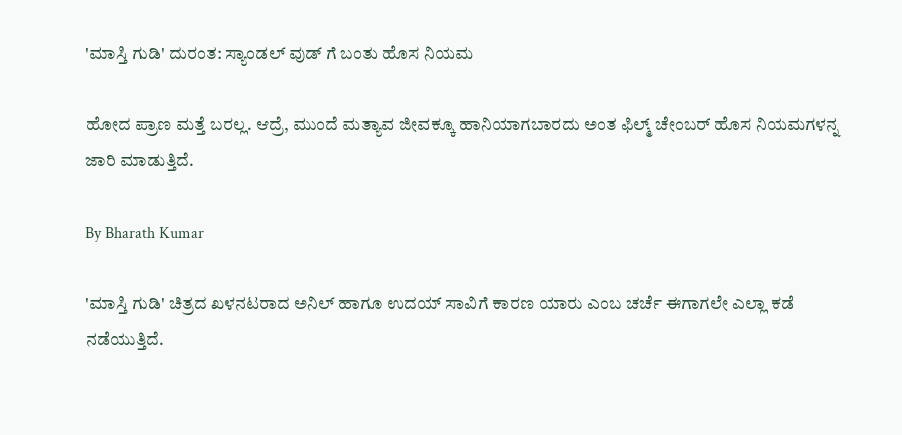'ಮಾಸ್ತಿ ಗುಡಿ' ದುರಂತ: ಸ್ಯಾಂಡಲ್ ವುಡ್ ಗೆ ಬಂತು ಹೊಸ ನಿಯಮ

ಹೋದ ಪ್ರಾಣ ಮತ್ತೆ ಬರಲ್ಲ. ಆದ್ರೆ, ಮುಂದೆ ಮತ್ಯಾವ ಜೀವಕ್ಕೂ ಹಾನಿಯಾಗಬಾರದು ಅಂತ ಫಿಲ್ಮ್ ಚೇಂಬರ್ ಹೊಸ ನಿಯಮಗಳನ್ನ ಜಾರಿ ಮಾಡುತ್ತಿದೆ.

By Bharath Kumar

'ಮಾಸ್ತಿ ಗುಡಿ' ಚಿತ್ರದ ಖಳನಟರಾದ ಅನಿಲ್ ಹಾಗೂ ಉದಯ್ ಸಾವಿಗೆ ಕಾರಣ ಯಾರು ಎಂಬ ಚರ್ಚೆ ಈಗಾಗಲೇ ಎಲ್ಲಾ ಕಡೆ ನಡೆಯುತ್ತಿದೆ.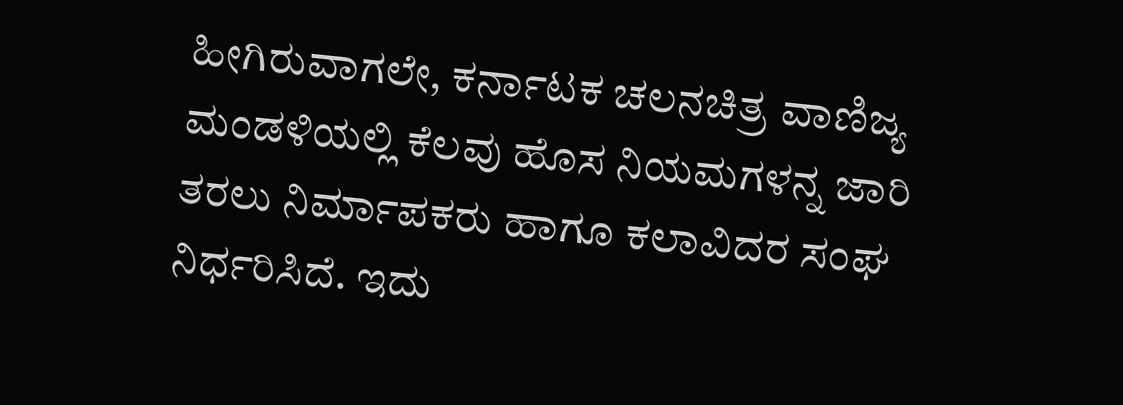ಹೀಗಿರುವಾಗಲೇ, ಕರ್ನಾಟಕ ಚಲನಚಿತ್ರ ವಾಣಿಜ್ಯ ಮಂಡಳಿಯಲ್ಲಿ ಕೆಲವು ಹೊಸ ನಿಯಮಗಳನ್ನ ಜಾರಿ ತರಲು ನಿರ್ಮಾಪಕರು ಹಾಗೂ ಕಲಾವಿದರ ಸಂಘ ನಿರ್ಧರಿಸಿದೆ. ಇದು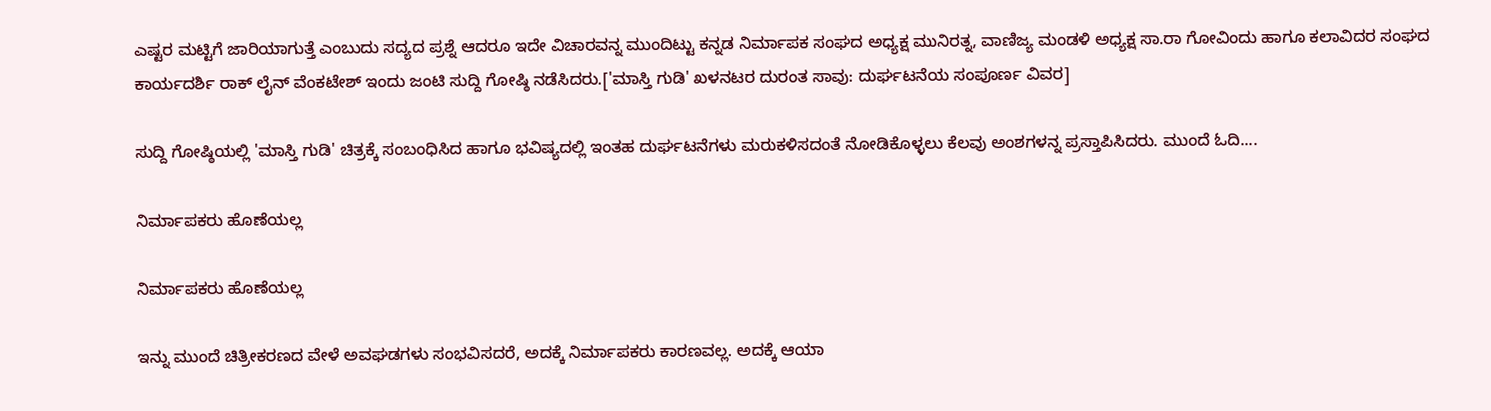ಎಷ್ಟರ ಮಟ್ಟಿಗೆ ಜಾರಿಯಾಗುತ್ತೆ ಎಂಬುದು ಸದ್ಯದ ಪ್ರಶ್ನೆ ಆದರೂ ಇದೇ ವಿಚಾರವನ್ನ ಮುಂದಿಟ್ಟು ಕನ್ನಡ ನಿರ್ಮಾಪಕ ಸಂಘದ ಅಧ್ಯಕ್ಷ ಮುನಿರತ್ನ, ವಾಣಿಜ್ಯ ಮಂಡಳಿ ಅಧ್ಯಕ್ಷ ಸಾ.ರಾ ಗೋವಿಂದು ಹಾಗೂ ಕಲಾವಿದರ ಸಂಘದ ಕಾರ್ಯದರ್ಶಿ ರಾಕ್ ಲೈನ್ ವೆಂಕಟೇಶ್ ಇಂದು ಜಂಟಿ ಸುದ್ದಿ ಗೋಷ್ಠಿ ನಡೆಸಿದರು.['ಮಾಸ್ತಿ ಗುಡಿ' ಖಳನಟರ ದುರಂತ ಸಾವು: ದುರ್ಘಟನೆಯ ಸಂಪೂರ್ಣ ವಿವರ]

ಸುದ್ದಿ ಗೋಷ್ಠಿಯಲ್ಲಿ 'ಮಾಸ್ತಿ ಗುಡಿ' ಚಿತ್ರಕ್ಕೆ ಸಂಬಂಧಿಸಿದ ಹಾಗೂ ಭವಿಷ್ಯದಲ್ಲಿ ಇಂತಹ ದುರ್ಘಟನೆಗಳು ಮರುಕಳಿಸದಂತೆ ನೋಡಿಕೊಳ್ಳಲು ಕೆಲವು ಅಂಶಗಳನ್ನ ಪ್ರಸ್ತಾಪಿಸಿದರು. ಮುಂದೆ ಓದಿ....

ನಿರ್ಮಾಪಕರು ಹೊಣೆಯಲ್ಲ

ನಿರ್ಮಾಪಕರು ಹೊಣೆಯಲ್ಲ

ಇನ್ನು ಮುಂದೆ ಚಿತ್ರೀಕರಣದ ವೇಳೆ ಅವಘಡಗಳು ಸಂಭವಿಸದರೆ, ಅದಕ್ಕೆ ನಿರ್ಮಾಪಕರು ಕಾರಣವಲ್ಲ. ಅದಕ್ಕೆ ಆಯಾ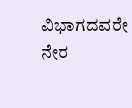ವಿಭಾಗದವರೇ ನೇರ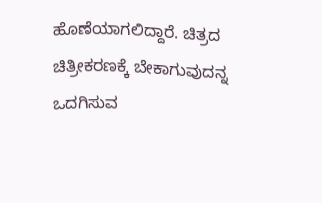ಹೊಣೆಯಾಗಲಿದ್ದಾರೆ. ಚಿತ್ರದ ಚಿತ್ರೀಕರಣಕ್ಕೆ ಬೇಕಾಗುವುದನ್ನ ಒದಗಿಸುವ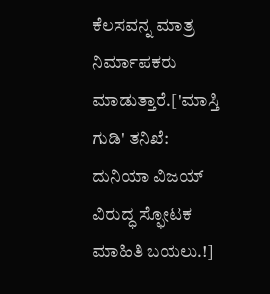ಕೆಲಸವನ್ನ ಮಾತ್ರ ನಿರ್ಮಾಪಕರು ಮಾಡುತ್ತಾರೆ.['ಮಾಸ್ತಿ ಗುಡಿ' ತನಿಖೆ: ದುನಿಯಾ ವಿಜಯ್ ವಿರುದ್ಧ ಸ್ಫೋಟಕ ಮಾಹಿತಿ ಬಯಲು.!]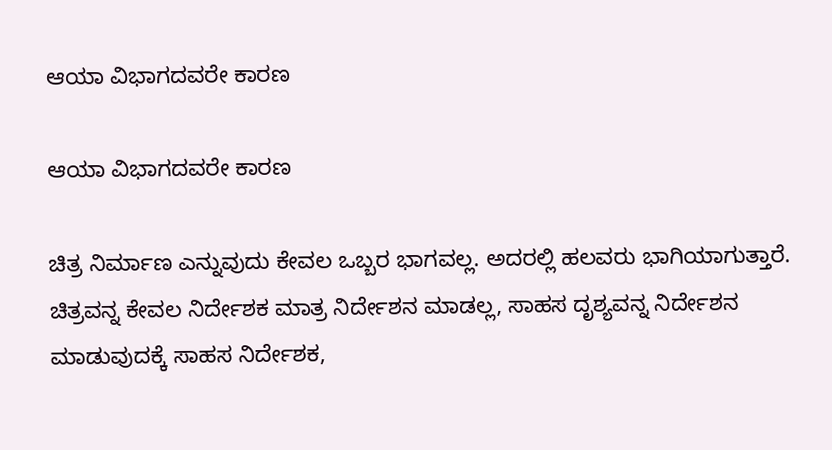ಆಯಾ ವಿಭಾಗದವರೇ ಕಾರಣ

ಆಯಾ ವಿಭಾಗದವರೇ ಕಾರಣ

ಚಿತ್ರ ನಿರ್ಮಾಣ ಎನ್ನುವುದು ಕೇವಲ ಒಬ್ಬರ ಭಾಗವಲ್ಲ. ಅದರಲ್ಲಿ ಹಲವರು ಭಾಗಿಯಾಗುತ್ತಾರೆ. ಚಿತ್ರವನ್ನ ಕೇವಲ ನಿರ್ದೇಶಕ ಮಾತ್ರ ನಿರ್ದೇಶನ ಮಾಡಲ್ಲ, ಸಾಹಸ ದೃಶ್ಯವನ್ನ ನಿರ್ದೇಶನ ಮಾಡುವುದಕ್ಕೆ ಸಾಹಸ ನಿರ್ದೇಶಕ,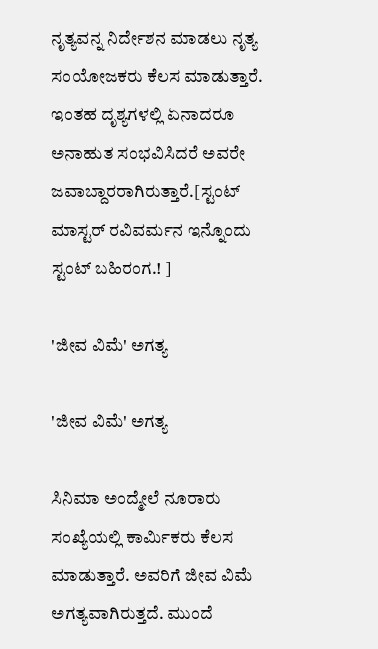ನೃತ್ಯವನ್ನ ನಿರ್ದೇಶನ ಮಾಡಲು ನೃತ್ಯ ಸಂಯೋಜಕರು ಕೆಲಸ ಮಾಡುತ್ತಾರೆ. ಇಂತಹ ದೃಶ್ಯಗಳಲ್ಲಿ ಏನಾದರೂ ಅನಾಹುತ ಸಂಭವಿಸಿದರೆ ಅವರೇ ಜವಾಬ್ದಾರರಾಗಿರುತ್ತಾರೆ.[ಸ್ಟಂಟ್ ಮಾಸ್ಟರ್ ರವಿವರ್ಮನ ಇನ್ನೊಂದು ಸ್ಟಂಟ್ ಬಹಿರಂಗ.! ]

'ಜೀವ ವಿಮೆ' ಅಗತ್ಯ

'ಜೀವ ವಿಮೆ' ಅಗತ್ಯ

ಸಿನಿಮಾ ಅಂದ್ಮೇಲೆ ನೂರಾರು ಸಂಖ್ಯೆಯಲ್ಲಿ ಕಾರ್ಮಿಕರು ಕೆಲಸ ಮಾಡುತ್ತಾರೆ. ಅವರಿಗೆ ಜೀವ ವಿಮೆ ಅಗತ್ಯವಾಗಿರುತ್ತದೆ. ಮುಂದೆ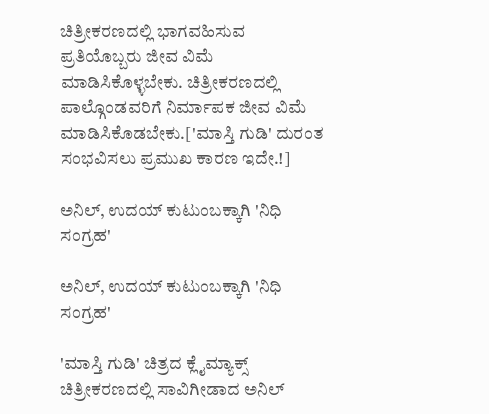ಚಿತ್ರೀಕರಣದಲ್ಲಿ ಭಾಗವಹಿಸುವ ಪ್ರತಿಯೊಬ್ಬರು ಜೀವ ವಿಮೆ ಮಾಡಿಸಿಕೊಳ್ಳಬೇಕು. ಚಿತ್ರೀಕರಣದಲ್ಲಿ ಪಾಲ್ಗೊಂಡವರಿಗೆ ನಿರ್ಮಾಪಕ ಜೀವ ವಿಮೆ ಮಾಡಿಸಿಕೊಡಬೇಕು.['ಮಾಸ್ತಿ ಗುಡಿ' ದುರಂತ ಸಂಭವಿಸಲು ಪ್ರಮುಖ ಕಾರಣ ಇದೇ.!]

ಅನಿಲ್, ಉದಯ್ ಕುಟುಂಬಕ್ಕಾಗಿ 'ನಿಧಿ ಸಂಗ್ರಹ'

ಅನಿಲ್, ಉದಯ್ ಕುಟುಂಬಕ್ಕಾಗಿ 'ನಿಧಿ ಸಂಗ್ರಹ'

'ಮಾಸ್ತಿ ಗುಡಿ' ಚಿತ್ರದ ಕ್ಲೈಮ್ಯಾಕ್ಸ್ ಚಿತ್ರೀಕರಣದಲ್ಲಿ ಸಾವಿಗೀಡಾದ ಅನಿಲ್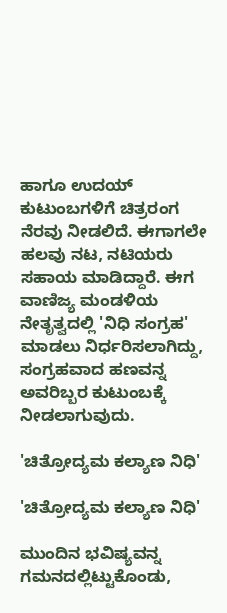ಹಾಗೂ ಉದಯ್ ಕುಟುಂಬಗಳಿಗೆ ಚಿತ್ರರಂಗ ನೆರವು ನೀಡಲಿದೆ. ಈಗಾಗಲೇ ಹಲವು ನಟ, ನಟಿಯರು ಸಹಾಯ ಮಾಡಿದ್ದಾರೆ. ಈಗ ವಾಣಿಜ್ಯ ಮಂಡಳಿಯ ನೇತೃತ್ವದಲ್ಲಿ 'ನಿಧಿ ಸಂಗ್ರಹ' ಮಾಡಲು ನಿರ್ಧರಿಸಲಾಗಿದ್ದು, ಸಂಗ್ರಹವಾದ ಹಣವನ್ನ ಅವರಿಬ್ಬರ ಕುಟುಂಬಕ್ಕೆ ನೀಡಲಾಗುವುದು.

'ಚಿತ್ರೋದ್ಯಮ ಕಲ್ಯಾಣ ನಿಧಿ'

'ಚಿತ್ರೋದ್ಯಮ ಕಲ್ಯಾಣ ನಿಧಿ'

ಮುಂದಿನ ಭವಿಷ್ಯವನ್ನ ಗಮನದಲ್ಲಿಟ್ಟುಕೊಂಡು,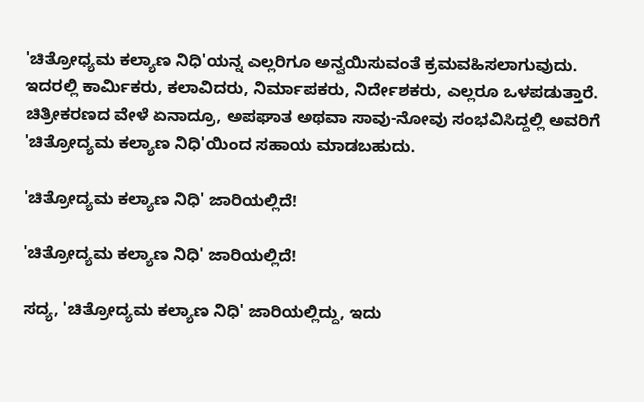'ಚಿತ್ರೋಧ್ಯಮ ಕಲ್ಯಾಣ ನಿಧಿ'ಯನ್ನ ಎಲ್ಲರಿಗೂ ಅನ್ವಯಿಸುವಂತೆ ಕ್ರಮವಹಿಸಲಾಗುವುದು. ಇದರಲ್ಲಿ ಕಾರ್ಮಿಕರು, ಕಲಾವಿದರು, ನಿರ್ಮಾಪಕರು, ನಿರ್ದೇಶಕರು, ಎಲ್ಲರೂ ಒಳಪಡುತ್ತಾರೆ. ಚಿತ್ರೀಕರಣದ ವೇಳೆ ಏನಾದ್ರೂ, ಅಪಘಾತ ಅಥವಾ ಸಾವು-ನೋವು ಸಂಭವಿಸಿದ್ದಲ್ಲಿ ಅವರಿಗೆ 'ಚಿತ್ರೋದ್ಯಮ ಕಲ್ಯಾಣ ನಿಧಿ'ಯಿಂದ ಸಹಾಯ ಮಾಡಬಹುದು.

'ಚಿತ್ರೋದ್ಯಮ ಕಲ್ಯಾಣ ನಿಧಿ' ಜಾರಿಯಲ್ಲಿದೆ!

'ಚಿತ್ರೋದ್ಯಮ ಕಲ್ಯಾಣ ನಿಧಿ' ಜಾರಿಯಲ್ಲಿದೆ!

ಸದ್ಯ, 'ಚಿತ್ರೋದ್ಯಮ ಕಲ್ಯಾಣ ನಿಧಿ' ಜಾರಿಯಲ್ಲಿದ್ದು, ಇದು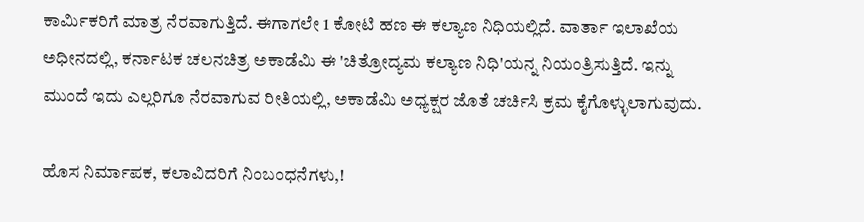ಕಾರ್ಮಿಕರಿಗೆ ಮಾತ್ರ ನೆರವಾಗುತ್ತಿದೆ. ಈಗಾಗಲೇ 1 ಕೋಟಿ ಹಣ ಈ ಕಲ್ಯಾಣ ನಿಧಿಯಲ್ಲಿದೆ. ವಾರ್ತಾ ಇಲಾಖೆಯ ಅಧೀನದಲ್ಲಿ, ಕರ್ನಾಟಕ ಚಲನಚಿತ್ರ ಅಕಾಡೆಮಿ ಈ 'ಚಿತ್ರೋದ್ಯಮ ಕಲ್ಯಾಣ ನಿಧಿ'ಯನ್ನ ನಿಯಂತ್ರಿಸುತ್ತಿದೆ. ಇನ್ನು ಮುಂದೆ ಇದು ಎಲ್ಲರಿಗೂ ನೆರವಾಗುವ ರೀತಿಯಲ್ಲಿ, ಅಕಾಡೆಮಿ ಅಧ್ಯಕ್ಷರ ಜೊತೆ ಚರ್ಚಿಸಿ ಕ್ರಮ ಕೈಗೊಳ್ಳುಲಾಗುವುದು.

ಹೊಸ ನಿರ್ಮಾಪಕ, ಕಲಾವಿದರಿಗೆ ನಿಂಬಂಧನೆಗಳು,!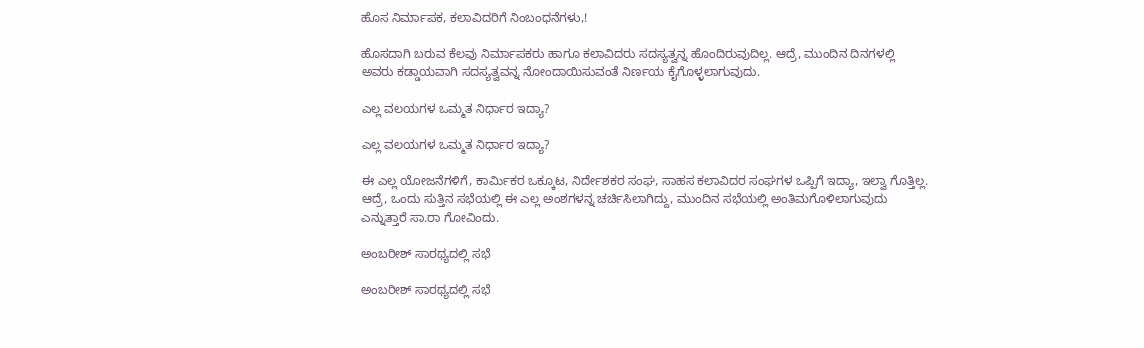ಹೊಸ ನಿರ್ಮಾಪಕ, ಕಲಾವಿದರಿಗೆ ನಿಂಬಂಧನೆಗಳು,!

ಹೊಸದಾಗಿ ಬರುವ ಕೆಲವು ನಿರ್ಮಾಪಕರು ಹಾಗೂ ಕಲಾವಿದರು ಸದಸ್ಯತ್ವನ್ನ ಹೊಂದಿರುವುದಿಲ್ಲ. ಆದ್ರೆ, ಮುಂದಿನ ದಿನಗಳಲ್ಲಿ ಅವರು ಕಡ್ಡಾಯವಾಗಿ ಸದಸ್ಯತ್ವವನ್ನ ನೋಂದಾಯಿಸುವಂತೆ ನಿರ್ಣಯ ಕೈಗೊಳ್ಳಲಾಗುವುದು.

ಎಲ್ಲ ವಲಯಗಳ ಒಮ್ಮತ ನಿರ್ಧಾರ ಇದ್ಯಾ?

ಎಲ್ಲ ವಲಯಗಳ ಒಮ್ಮತ ನಿರ್ಧಾರ ಇದ್ಯಾ?

ಈ ಎಲ್ಲ ಯೋಜನೆಗಳಿಗೆ, ಕಾರ್ಮಿಕರ ಒಕ್ಕೂಟ, ನಿರ್ದೇಶಕರ ಸಂಘ, ಸಾಹಸ ಕಲಾವಿದರ ಸಂಘಗಳ ಒಪ್ಪಿಗೆ ಇದ್ಯಾ, ಇಲ್ವಾ ಗೊತ್ತಿಲ್ಲ. ಆದ್ರೆ, ಒಂದು ಸುತ್ತಿನ ಸಭೆಯಲ್ಲಿ ಈ ಎಲ್ಲ ಅಂಶಗಳನ್ನ ಚರ್ಚಿಸಿಲಾಗಿದ್ದು, ಮುಂದಿನ ಸಭೆಯಲ್ಲಿ ಅಂತಿಮಗೊಳಿಲಾಗುವುದು ಎನ್ನುತ್ತಾರೆ ಸಾ.ರಾ ಗೋವಿಂದು.

ಅಂಬರೀಶ್ ಸಾರಥ್ಯದಲ್ಲಿ ಸಭೆ

ಅಂಬರೀಶ್ ಸಾರಥ್ಯದಲ್ಲಿ ಸಭೆ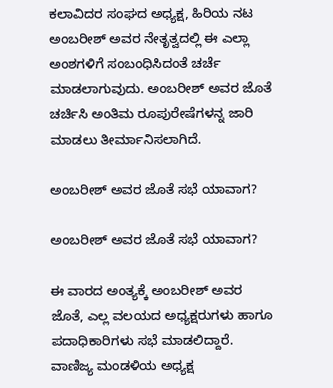ಕಲಾವಿದರ ಸಂಘದ ಅಧ್ಯಕ್ಷ, ಹಿರಿಯ ನಟ ಅಂಬರೀಶ್ ಅವರ ನೇತೃತ್ವದಲ್ಲಿ ಈ ಎಲ್ಲಾ ಅಂಶಗಳಿಗೆ ಸಂಬಂಧಿಸಿದಂತೆ ಚರ್ಚೆ ಮಾಡಲಾಗುವುದು. ಅಂಬರೀಶ್ ಅವರ ಜೊತೆ ಚರ್ಚಿಸಿ ಅಂತಿಮ ರೂಪುರೇಷೆಗಳನ್ನ ಜಾರಿ ಮಾಡಲು ತೀರ್ಮಾನಿಸಲಾಗಿದೆ.

ಅಂಬರೀಶ್ ಅವರ ಜೊತೆ ಸಭೆ ಯಾವಾಗ?

ಅಂಬರೀಶ್ ಅವರ ಜೊತೆ ಸಭೆ ಯಾವಾಗ?

ಈ ವಾರದ ಅಂತ್ಯಕ್ಕೆ ಅಂಬರೀಶ್ ಅವರ ಜೊತೆ, ಎಲ್ಲ ವಲಯದ ಅಧ್ಯಕ್ಷರುಗಳು ಹಾಗೂ ಪದಾಧಿಕಾರಿಗಳು ಸಭೆ ಮಾಡಲಿದ್ದಾರೆ. ವಾಣಿಜ್ಯ ಮಂಡಳಿಯ ಅಧ್ಯಕ್ಷ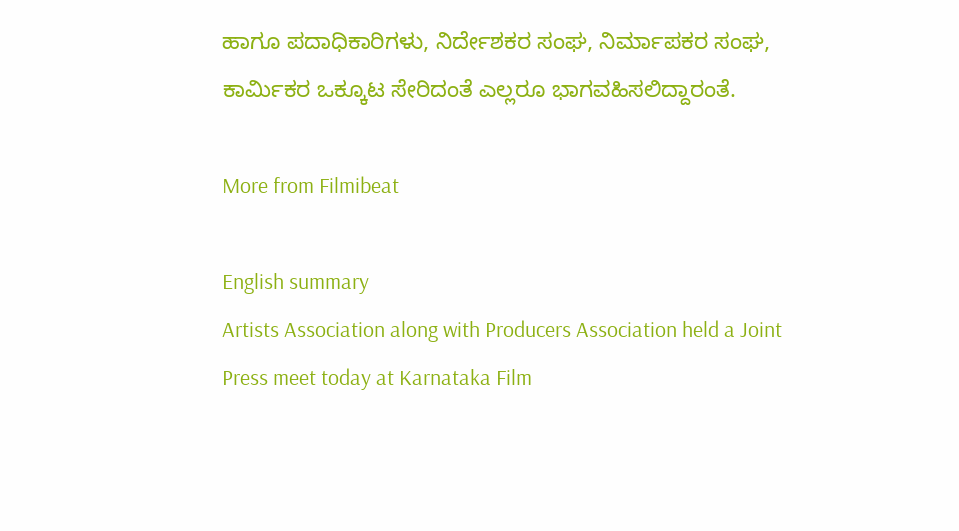ಹಾಗೂ ಪದಾಧಿಕಾರಿಗಳು, ನಿರ್ದೇಶಕರ ಸಂಘ, ನಿರ್ಮಾಪಕರ ಸಂಘ, ಕಾರ್ಮಿಕರ ಒಕ್ಕೂಟ ಸೇರಿದಂತೆ ಎಲ್ಲರೂ ಭಾಗವಹಿಸಲಿದ್ದಾರಂತೆ.

More from Filmibeat

English summary
Artists Association along with Producers Association held a Joint Press meet today at Karnataka Film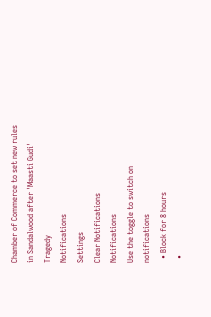Chamber of Commerce to set new rules in Sandalwood after 'Maasti Gudi' Tragedy
Notifications
Settings
Clear Notifications
Notifications
Use the toggle to switch on notifications
  • Block for 8 hours
  •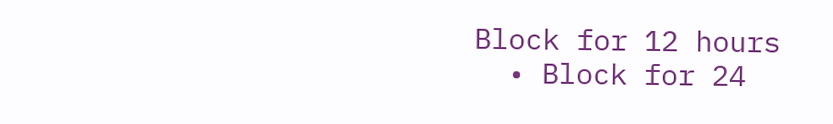Block for 12 hours
  • Block for 24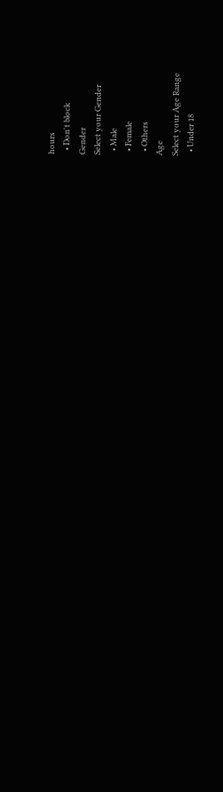hours
  • Don't block
Gender
Select your Gender
  • Male
  • Female
  • Others
Age
Select your Age Range
  • Under 18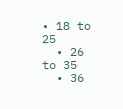• 18 to 25
  • 26 to 35
  • 36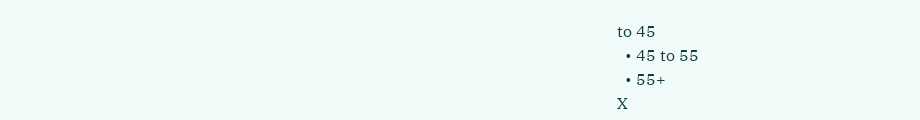to 45
  • 45 to 55
  • 55+
X